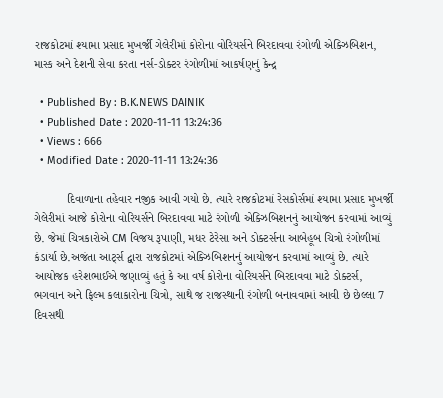રાજકોટમાં શ્યામા પ્રસાદ મુખર્જી ગેલેરીમાં કોરોના વોરિયર્સને બિરદાવવા રંગોળી એક્ઝિબિશન, માસ્ક અને દેશની સેવા કરતા નર્સ-ડોક્ટર રંગોળીમાં આકર્ષણનું કેન્દ્ર

  • Published By : B.K.NEWS DAINIK
  • Published Date : 2020-11-11 13:24:36
  • Views : 666
  • Modified Date : 2020-11-11 13:24:36

          દિવાળાના તહેવાર નજીક આવી ગયો છે. ત્યારે રાજકોટમાં રેસકોર્સમાં શ્યામા પ્રસાદ મુખર્જી ગેલેરીમાં આજે કોરોના વોરિયર્સને બિરદાવવા માટે રંગોળી એક્ઝિબિશનનું આયોજન કરવામાં આવ્યું છે. જેમાં ચિત્રકારોએ CM વિજય રૂપાણી, મધર ટેરેસા અને ડોક્ટર્સના આબેહૂબ ચિત્રો રંગોળીમાં કંડાર્યા છે.અજંતા આર્ટ્સ દ્વારા રાજકોટમાં એક્ઝિબિશનનું આયોજન કરવામાં આવ્યું છે. ત્યારે આયોજક હરેશભાઈએ જણાવ્યું હતું કે આ વર્ષ કોરોના વોરિયર્સને બિરદાવવા માટે ડોક્ટર્સ, ભગવાન અને ફિલ્મ કલાકારોના ચિત્રો, સાથે જ રાજસ્થાની રંગોળી બનાવવામાં આવી છે છેલ્લા 7 દિવસથી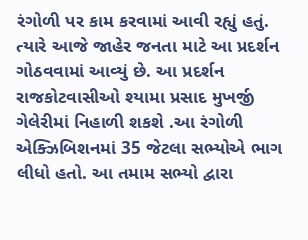રંગોળી પર કામ કરવામાં આવી રહ્યું હતું. ત્યારે આજે જાહેર જનતા માટે આ પ્રદર્શન ગોઠવવામાં આવ્યું છે. આ પ્રદર્શન રાજકોટવાસીઓ શ્યામા પ્રસાદ મુખર્જી ગેલેરીમાં નિહાળી શકશે .આ રંગોળી એક્ઝિબિશનમાં 35 જેટલા સભ્યોએ ભાગ લીધો હતો. આ તમામ સભ્યો દ્વારા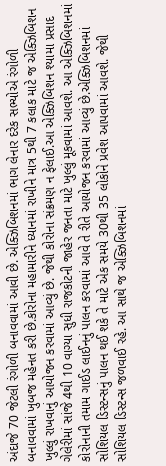અંદાજે 70 જેટલી રંગોળી બનાવવામાં આવી છે. એક્ઝિબિશનમાં ભાગ લેનાર દરેક સભ્યોએ રંગોળી બનાવવામાં ખુબજ મહેનત કરી છે.કોરોના મહામારીને ધ્યાનમાં રાખીને માત્ર 5થી 7 કલાક માટે જ એક્ઝિબિશન ખુલ્લું રાખવાનું આયોજન કરવામાં આવ્યું છે. જેથી કોરોના સંક્રમણ ન ફેલાઈ.આ એક્ઝિબિશન શ્યામા પ્રસાદ ગેલેરીમાં સાંજે 4થી 10 વાગ્યા સુધી રાજકોટની જાહેર જનતા માટે ખુલ્લું મૂકવામાં આવશે. આ એક્ઝિબિશનમાં કોરોનાની તમામ ગાઈડ લાઈનનું પાલન કરવામાં આવે તે રીતે આયોજન કરવામાં આવ્યું છે.એક્ઝિબિશનમાં સોશિયલ ડિસ્ટન્સનું પાલન થઈ શકે તે માટે એક સમયે 30થી 35 લોકોને પ્રવેશ આપવામાં આવશે. જેથી સોશિયલ ડિસ્ટન્સ જળવાઈ રહે. આ સાથે જ એક્ઝિબિશનમાં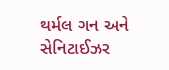થર્મલ ગન અને સેનિટાઈઝર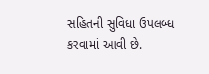સહિતની સુવિધા ઉપલબ્ધ કરવામાં આવી છે.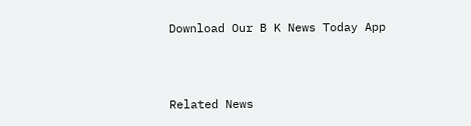Download Our B K News Today App



Related News